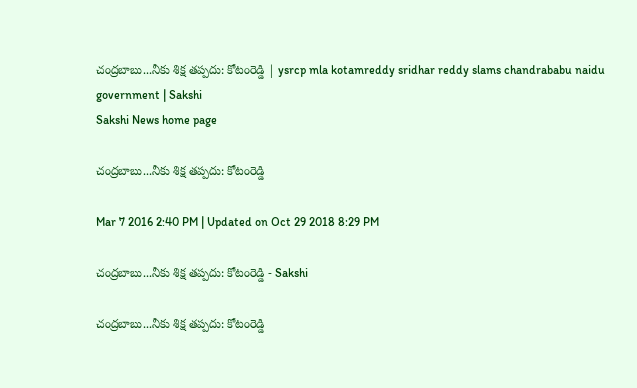చంద్రబాబు...నీకు శిక్ష తప్పదు: కోటంరెడ్డి | ysrcp mla kotamreddy sridhar reddy slams chandrababu naidu government | Sakshi
Sakshi News home page

చంద్రబాబు...నీకు శిక్ష తప్పదు: కోటంరెడ్డి

Mar 7 2016 2:40 PM | Updated on Oct 29 2018 8:29 PM

చంద్రబాబు...నీకు శిక్ష తప్పదు: కోటంరెడ్డి - Sakshi

చంద్రబాబు...నీకు శిక్ష తప్పదు: కోటంరెడ్డి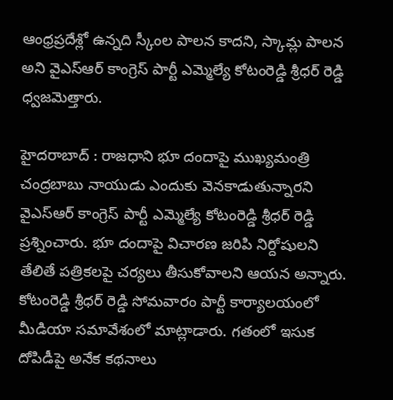ఆంధ్రప్రదేశ్లో ఉన్నది స్కీంల పాలన కాదని, స్కామ్ల పాలన అని వైఎస్ఆర్ కాంగ్రెస్ పార్టీ ఎమ్మెల్యే కోటంరెడ్డి శ్రీధర్ రెడ్డి ధ్వజమెత్తారు.

హైదరాబాద్ : రాజధాని భూ దందాపై ముఖ్యమంత్రి చంద్రబాబు నాయుడు ఎందుకు వెనకాడుతున్నారని వైఎస్ఆర్ కాంగ్రెస్ పార్టీ ఎమ్మెల్యే కోటంరెడ్డి శ్రీధర్ రెడ్డి ప్రశ్నించారు. భూ దందాపై విచారణ జరిపి నిర్దోషులని తేలితే పత్రికలపై చర్యలు తీసుకోవాలని ఆయన అన్నారు.  కోటంరెడ్డి శ్రీధర్ రెడ్డి సోమవారం పార్టీ కార్యాలయంలో మీడియా సమావేశంలో మాట్లాడారు. గతంలో ఇసుక దోపిడీపై అనేక కథనాలు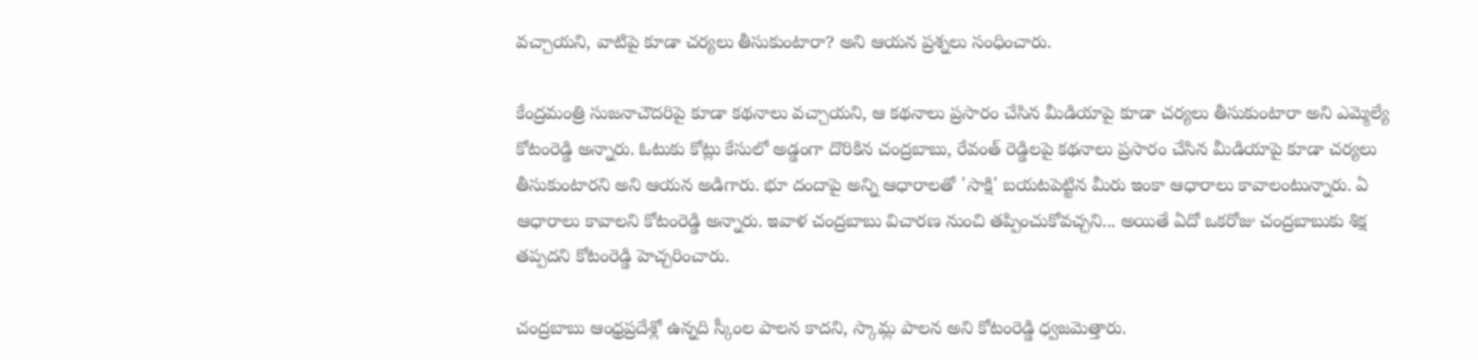వచ్చాయని, వాటిపై కూడా చర్యలు తీసుకుంటారా? అని ఆయన ప్రశ్నలు సంధించారు.

కేంద్రమంత్రి సుజనాచౌదరిపై కూడా కథనాలు వచ్చాయని, ఆ కథనాలు ప్రసారం చేసిన మీడియాపై కూడా చర్యలు తీసుకుంటారా అని ఎమ్మెల్యే కోటంరెడ్డి అన్నారు. ఓటుకు కోట్లు కేసులో అడ్డంగా దొరికిన చంద్రబాబు, రేవంత్ రెడ్డిలపై కథనాలు ప్రసారం చేసిన మీడియాపై కూడా చర్యలు తీసుకుంటారని అని ఆయన అడిగారు. భూ దందాపై అన్ని ఆధారాలతో 'సాక్షి' బయటపెట్టిన మీరు ఇంకా ఆధారాలు కావాలంటున్నారు. ఏ ఆధారాలు కావాలని కోటంరెడ్డి అన్నారు. ఇవాళ చంద్రబాబు విచారణ నుంచి తప్పించుకోవచ్చని... అయితే ఏదో ఒకరోజు చంద్రబాబుకు శిక్ష తప్పదని కోటంరెడ్డి హెచ్చరించారు.

చంద్రబాబు ఆంధ్రప్రదేశ్లో ఉన్నది స్కీంల పాలన కాదని, స్కామ్ల పాలన అని కోటంరెడ్డి ధ్వజమెత్తారు.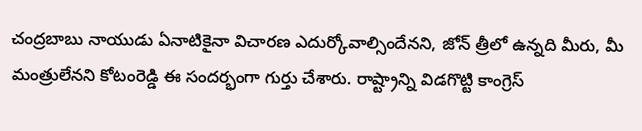చంద్రబాబు నాయుడు ఏనాటికైనా విచారణ ఎదుర్కోవాల్సిందేనని, జోన్ త్రీలో ఉన్నది మీరు, మీ మంత్రులేనని కోటంరెడ్డి ఈ సందర్భంగా గుర్తు చేశారు. రాష్ట్రాన్ని విడగొట్టి కాంగ్రెస్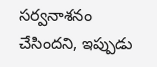సర్వనాశనం చేసిందని, ఇప్పుడు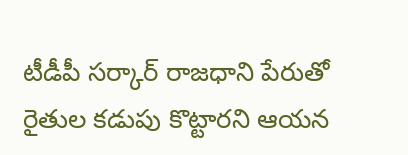టీడీపీ సర్కార్ రాజధాని పేరుతో రైతుల కడుపు కొట్టారని ఆయన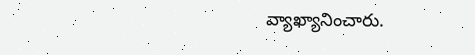వ్యాఖ్యానించారు.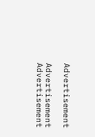Advertisement

Advertisement
Advertisement